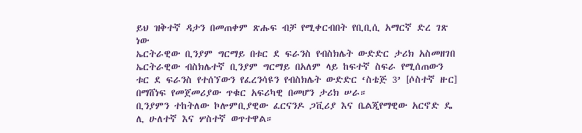ይህ ዝቅተኛ ዳታን በመጠቀም ጽሑፍ ብቻ የሚቀርብበት የቢቢሲ አማርኛ ድረ ገጽ ነው
ኤርትራዊው ቢንያም ግርማይ በቱር ደ ፍራንስ የብስክሌት ውድድር ታሪክ አስመዘገበ
ኤርትራዊው ብስክሌተኛ ቢንያም ግርማይ በአለም ላይ ከፍተኛ ስፍራ የሚሰጠውን ቱር ደ ፍራንስ የተሰኘውን የፈረንሳዩን የብስክሌት ውድድር ‘ስቴጅ 3’ [ሶስተኛ ዙር] በማሸነፍ የመጀመሪያው ጥቁር አፍሪካዊ በመሆን ታሪክ ሠራ።
ቢንያምን ተከትለው ኮሎምቢያዊው ፈርናንዶ ጋቪሪያ እና ቤልጂየማዊው አርኖድ ዴ ሊ ሁለተኛ እና ሦስተኛ ወጥተዋል።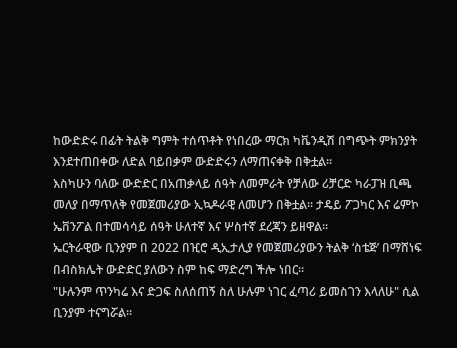ከውድድሩ በፊት ትልቅ ግምት ተሰጥቶት የነበረው ማርክ ካቬንዲሽ በግጭት ምክንያት እንደተጠበቀው ለድል ባይበቃም ውድድሩን ለማጠናቀቅ በቅቷል።
እስካሁን ባለው ውድድር በአጠቃላይ ሰዓት ለመምራት የቻለው ሪቻርድ ካራፓዝ ቢጫ መለያ በማጥለቅ የመጀመሪያው ኢኳዶራዊ ለመሆን በቅቷል። ታዴይ ፖጋካር እና ሬምኮ ኤቨንፖል በተመሳሳይ ሰዓት ሁለተኛ እና ሦስተኛ ደረጃን ይዘዋል።
ኤርትራዊው ቢንያም በ 2022 በዢሮ ዲኢታሊያ የመጀመሪያውን ትልቅ ‘ስቴጅ’ በማሸነፍ በብስክሌት ውድድር ያለውን ስም ከፍ ማድረግ ችሎ ነበር።
"ሁሉንም ጥንካሬ እና ድጋፍ ስለሰጠኝ ስለ ሁሉም ነገር ፈጣሪ ይመስገን እላለሁ" ሲል ቢንያም ተናግሯል።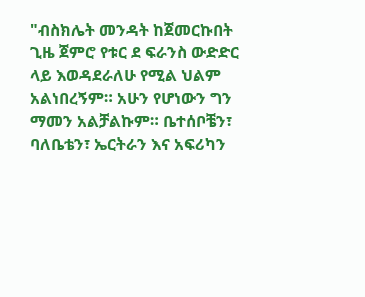"ብስክሌት መንዳት ከጀመርኩበት ጊዜ ጀምሮ የቱር ደ ፍራንስ ውድድር ላይ እወዳደራለሁ የሚል ህልም አልነበረኝም። አሁን የሆነውን ግን ማመን አልቻልኩም። ቤተሰቦቼን፣ ባለቤቴን፣ ኤርትራን እና አፍሪካን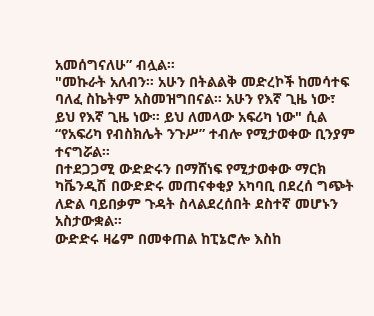አመሰግናለሁ” ብሏል።
"መኩራት አለብን። አሁን በትልልቅ መድረኮች ከመሳተፍ ባለፈ ስኬትም አስመዝግበናል። አሁን የእኛ ጊዜ ነው፣ ይህ የእኛ ጊዜ ነው። ይህ ለመላው አፍሪካ ነው" ሲል “የአፍሪካ የብስክሌት ንጉሥ” ተብሎ የሚታወቀው ቢንያም ተናግሯል።
በተደጋጋሚ ውድድሩን በማሸነፍ የሚታወቀው ማርክ ካቬንዲሽ በውድድሩ መጠናቀቂያ አካባቢ በደረሰ ግጭት ለድል ባይበቃም ጉዳት ስላልደረሰበት ደስተኛ መሆኑን አስታውቋል።
ውድድሩ ዛሬም በመቀጠል ከፒኔሮሎ እስከ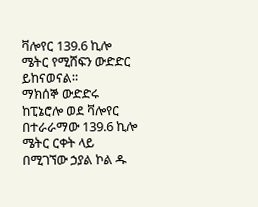ቫሎየር 139.6 ኪሎ ሜትር የሚሸፍን ውድድር ይከናወናል።
ማክሰኞ ውድድሩ ከፒኔሮሎ ወደ ቫሎየር በተራራማው 139.6 ኪሎ ሜትር ርቀት ላይ በሚገኘው ኃያል ኮል ዱ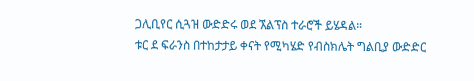ጋሊቢየር ሲጓዝ ውድድሩ ወደ ኧልፕስ ተራሮች ይሄዳል።
ቱር ደ ፍራንስ በተከታታይ ቀናት የሚካሄድ የብስክሌት ግልቢያ ውድድር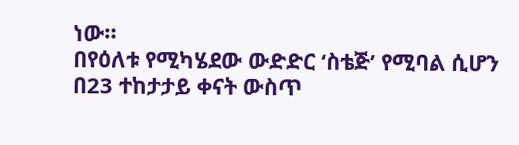ነው።
በየዕለቱ የሚካሄደው ውድድር ‘ስቴጅ’ የሚባል ሲሆን በ23 ተከታታይ ቀናት ውስጥ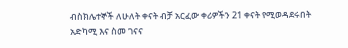ብስክሌተኞች ለሁለት ቀናት ብቻ አርፈው ቀሪዎችን 21 ቀናት የሚወዳደሩበት አድካሚ እና ስመ ገናና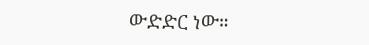ውድድር ነው።